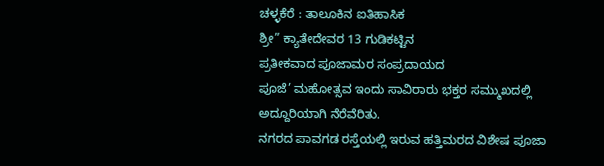ಚಳ್ಳಕೆರೆ : ತಾಲೂಕಿನ ಐತಿಹಾಸಿಕ
ಶ್ರೀ” ಕ್ಯಾತೇದೇವರ 13 ಗುಡಿಕಟ್ಟಿನ
ಪ್ರತೀಕವಾದ ಪೂಜಾಮರ ಸಂಪ್ರದಾಯದ
ಪೂಜೆ’ ಮಹೋತ್ಸವ ಇಂದು ಸಾವಿರಾರು ಭಕ್ತರ ಸಮ್ಮುಖದಲ್ಲಿ ಅದ್ದೂರಿಯಾಗಿ ನೆರೆವೆರಿತು.
ನಗರದ ಪಾವಗಡ ರಸ್ತೆಯಲ್ಲಿ ಇರುವ ಹತ್ತಿಮರದ ವಿಶೇಷ ಪೂಜಾ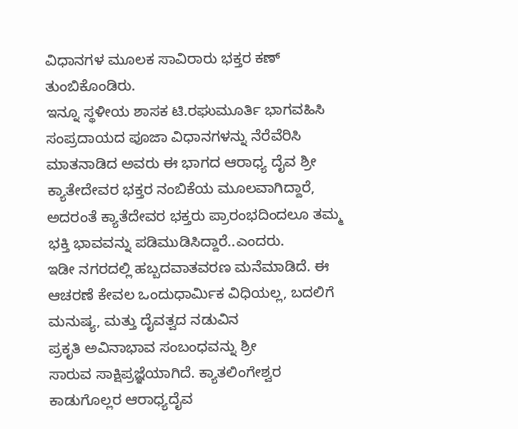ವಿಧಾನಗಳ ಮೂಲಕ ಸಾವಿರಾರು ಭಕ್ತರ ಕಣ್ ತುಂಬಿಕೊಂಡಿರು.
ಇನ್ನೂ ಸ್ಥಳೀಯ ಶಾಸಕ ಟಿ.ರಘುಮೂರ್ತಿ ಭಾಗವಹಿಸಿ ಸಂಪ್ರದಾಯದ ಪೂಜಾ ವಿಧಾನಗಳನ್ನು ನೆರೆವೆರಿಸಿ ಮಾತನಾಡಿದ ಅವರು ಈ ಭಾಗದ ಆರಾಧ್ಯ ದೈವ ಶ್ರೀ ಕ್ಯಾತೇದೇವರ ಭಕ್ತರ ನಂಬಿಕೆಯ ಮೂಲವಾಗಿದ್ದಾರೆ, ಅದರಂತೆ ಕ್ಯಾತೆದೇವರ ಭಕ್ತರು ಪ್ರಾರಂಭದಿಂದಲೂ ತಮ್ಮ ಭಕ್ತಿ ಭಾವವನ್ನು ಪಡಿಮುಡಿಸಿದ್ದಾರೆ..ಎಂದರು.
ಇಡೀ ನಗರದಲ್ಲಿ ಹಬ್ಬದವಾತವರಣ ಮನೆಮಾಡಿದೆ. ಈ ಆಚರಣೆ ಕೇವಲ ಒಂದುಧಾರ್ಮಿಕ ವಿಧಿಯಲ್ಲ, ಬದಲಿಗೆ ಮನುಷ್ಯ, ಮತ್ತು ದೈವತ್ವದ ನಡುವಿನ
ಪ್ರಕೃತಿ ಅವಿನಾಭಾವ ಸಂಬಂಧವನ್ನು ಶ್ರೀ
ಸಾರುವ ಸಾಕ್ಷಿಪ್ರಜ್ಞೆಯಾಗಿದೆ. ಕ್ಯಾತಲಿಂಗೇಶ್ವರ ಕಾಡುಗೊಲ್ಲರ ಆರಾಧ್ಯದೈವ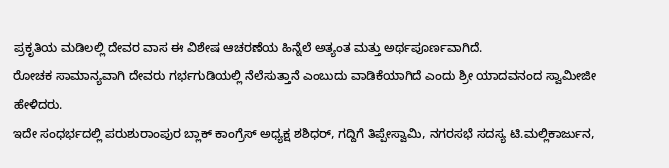ಪ್ರಕೃತಿಯ ಮಡಿಲಲ್ಲಿ ದೇವರ ವಾಸ ಈ ವಿಶೇಷ ಆಚರಣೆಯ ಹಿನ್ನೆಲೆ ಅತ್ಯಂತ ಮತ್ತು ಅರ್ಥಪೂರ್ಣವಾಗಿದೆ.
ರೋಚಕ ಸಾಮಾನ್ಯವಾಗಿ ದೇವರು ಗರ್ಭಗುಡಿಯಲ್ಲಿ ನೆಲೆಸುತ್ತಾನೆ ಎಂಬುದು ವಾಡಿಕೆಯಾಗಿದೆ ಎಂದು ಶ್ರೀ ಯಾದವನಂದ ಸ್ವಾಮೀಜೀ ಹೇಳಿದರು.
ಇದೇ ಸಂಧರ್ಭದಲ್ಲಿ ಪರುಶುರಾಂಪುರ ಬ್ಲಾಕ್ ಕಾಂಗ್ರೆಸ್ ಅಧ್ಯಕ್ಷ ಶಶಿಧರ್, ಗದ್ದಿಗೆ ತಿಪ್ಪೇಸ್ವಾಮಿ, ನಗರಸಭೆ ಸದಸ್ಯ ಟಿ.ಮಲ್ಲಿಕಾರ್ಜುನ,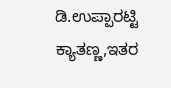ಡಿ.ಉಪ್ಪಾರಟ್ಟಿ ಕ್ಯಾತಣ್ಣ,ಇತರ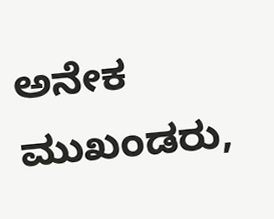ಅನೇಕ ಮುಖಂಡರು,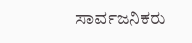ಸಾರ್ವಜನಿಕರು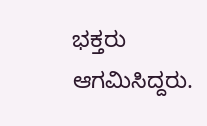ಭಕ್ತರು ಆಗಮಿಸಿದ್ದರು.